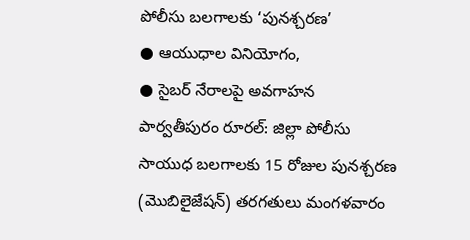పోలీసు బలగాలకు ‘పునశ్చరణ’
● ఆయుధాల వినియోగం,
● సైబర్ నేరాలపై అవగాహన
పార్వతీపురం రూరల్: జిల్లా పోలీసు సాయుధ బలగాలకు 15 రోజుల పునశ్చరణ (మొబిలైజేషన్) తరగతులు మంగళవారం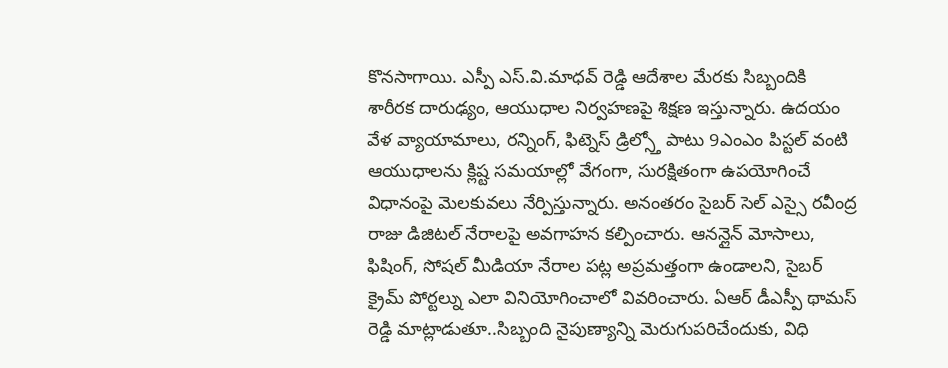కొనసాగాయి. ఎస్పీ ఎస్.వి.మాధవ్ రెడ్డి ఆదేశాల మేరకు సిబ్బందికి శారీరక దారుఢ్యం, ఆయుధాల నిర్వహణపై శిక్షణ ఇస్తున్నారు. ఉదయం వేళ వ్యాయామాలు, రన్నింగ్, ఫిట్నెస్ డ్రిల్స్తో పాటు 9ఎంఎం పిస్టల్ వంటి ఆయుధాలను క్లిష్ట సమయాల్లో వేగంగా, సురక్షితంగా ఉపయోగించే విధానంపై మెలకువలు నేర్పిస్తున్నారు. అనంతరం సైబర్ సెల్ ఎస్సై రవీంద్ర రాజు డిజిటల్ నేరాలపై అవగాహన కల్పించారు. ఆనన్లైన్ మోసాలు, ఫిషింగ్, సోషల్ మీడియా నేరాల పట్ల అప్రమత్తంగా ఉండాలని, సైబర్ క్రైమ్ పోర్టల్ను ఎలా వినియోగించాలో వివరించారు. ఏఆర్ డీఎస్పీ థామస్ రెడ్డి మాట్లాడుతూ..సిబ్బంది నైపుణ్యాన్ని మెరుగుపరిచేందుకు, విధి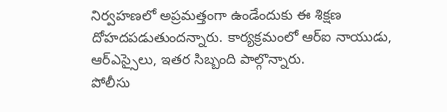నిర్వహణలో అప్రమత్తంగా ఉండేందుకు ఈ శిక్షణ దోహదపడుతుందన్నారు. కార్యక్రమంలో ఆర్ఐ నాయుడు, ఆర్ఎస్సైలు, ఇతర సిబ్బంది పాల్గొన్నారు.
పోలీసు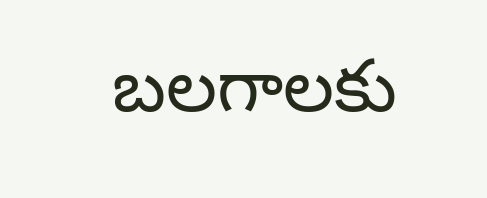బలగాలకు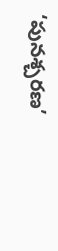‘పునశ్చరణ’